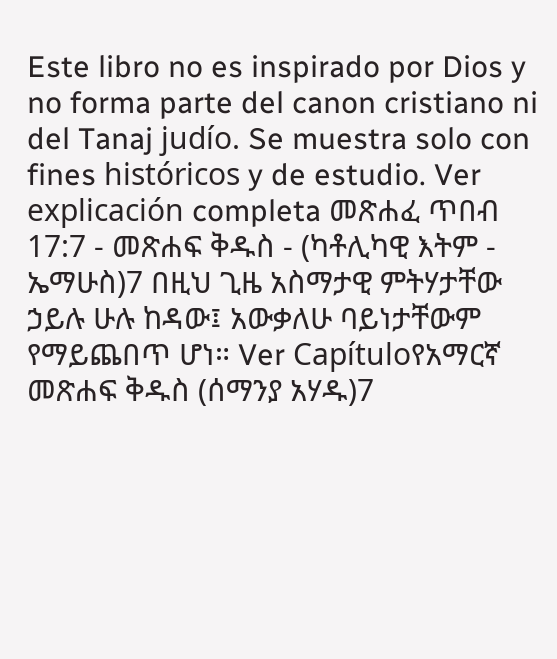Este libro no es inspirado por Dios y no forma parte del canon cristiano ni del Tanaj judío. Se muestra solo con fines históricos y de estudio. Ver explicación completa መጽሐፈ ጥበብ 17:7 - መጽሐፍ ቅዱስ - (ካቶሊካዊ እትም - ኤማሁስ)7 በዚህ ጊዜ አስማታዊ ምትሃታቸው ኃይሉ ሁሉ ከዳው፤ አውቃለሁ ባይነታቸውም የማይጨበጥ ሆነ። Ver Capítuloየአማርኛ መጽሐፍ ቅዱስ (ሰማንያ አሃዱ)7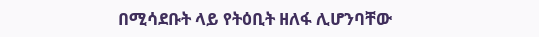በሚሳደቡት ላይ የትዕቢት ዘለፋ ሊሆንባቸው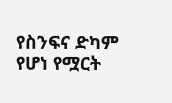የስንፍና ድካም የሆነ የሟርት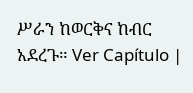ሥራን ከወርቅና ከብር አደረጉ። Ver Capítulo |